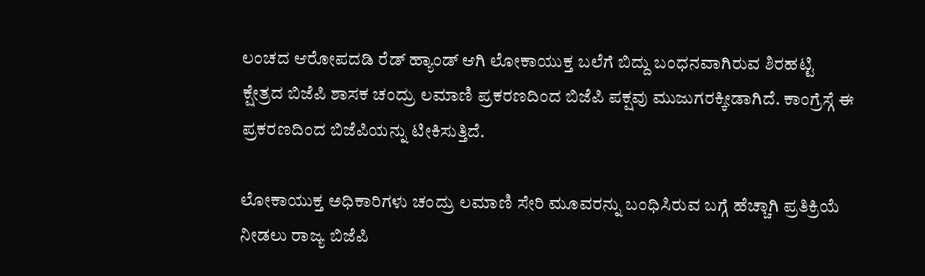ಲಂಚದ ಆರೋಪದಡಿ ರೆಡ್ ಹ್ಯಾಂಡ್ ಆಗಿ ಲೋಕಾಯುಕ್ತ ಬಲೆಗೆ ಬಿದ್ದು ಬಂಧನವಾಗಿರುವ ಶಿರಹಟ್ಟಿ ಕ್ಷೇತ್ರದ ಬಿಜೆಪಿ ಶಾಸಕ ಚಂದ್ರು ಲಮಾಣಿ ಪ್ರಕರಣದಿಂದ ಬಿಜೆಪಿ ಪಕ್ಷವು ಮುಜುಗರಕ್ಕೀಡಾಗಿದೆ. ಕಾಂಗ್ರೆಸ್ಗೆ ಈ ಪ್ರಕರಣದಿಂದ ಬಿಜೆಪಿಯನ್ನು ಟೀಕಿಸುತ್ತಿದೆ.

ಲೋಕಾಯುಕ್ತ ಅಧಿಕಾರಿಗಳು ಚಂದ್ರು ಲಮಾಣಿ ಸೇರಿ ಮೂವರನ್ನು ಬಂಧಿಸಿರುವ ಬಗ್ಗೆ ಹೆಚ್ಚಾಗಿ ಪ್ರತಿಕ್ರಿಯೆ ನೀಡಲು ರಾಜ್ಯ ಬಿಜೆಪಿ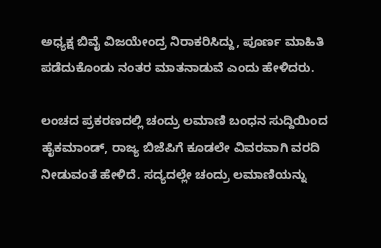ಅಧ್ಯಕ್ಷ ಬಿವೈ ವಿಜಯೇಂದ್ರ ನಿರಾಕರಿಸಿದ್ದು, ಪೂರ್ಣ ಮಾಹಿತಿ ಪಡೆದುಕೊಂಡು ನಂತರ ಮಾತನಾಡುವೆ ಎಂದು ಹೇಳಿದರು.

ಲಂಚದ ಪ್ರಕರಣದಲ್ಲಿ ಚಂದ್ರು ಲಮಾಣಿ ಬಂಧನ ಸುದ್ದಿಯಿಂದ ಹೈಕಮಾಂಡ್, ರಾಜ್ಯ ಬಿಜೆಪಿಗೆ ಕೂಡಲೇ ವಿವರವಾಗಿ ವರದಿ ನೀಡುವಂತೆ ಹೇಳಿದೆ. ಸದ್ಯದಲ್ಲೇ ಚಂದ್ರು ಲಮಾಣಿಯನ್ನು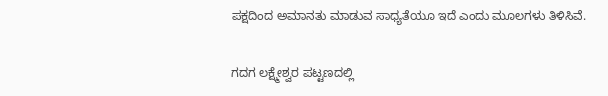ಪಕ್ಷದಿಂದ ಅಮಾನತು ಮಾಡುವ ಸಾಧ್ಯತೆಯೂ ಇದೆ ಎಂದು ಮೂಲಗಳು ತಿಳಿಸಿವೆ.

ಗದಗ ಲಕ್ಷ್ಮೇಶ್ವರ ಪಟ್ಟಣದಲ್ಲಿ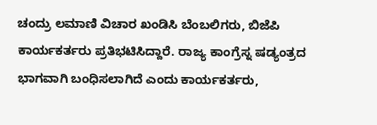ಚಂದ್ರು ಲಮಾಣಿ ವಿಚಾರ ಖಂಡಿಸಿ ಬೆಂಬಲಿಗರು, ಬಿಜೆಪಿ ಕಾರ್ಯಕರ್ತರು ಪ್ರತಿಭಟಿಸಿದ್ದಾರೆ. ರಾಜ್ಯ ಕಾಂಗ್ರೆಸ್ನ ಷಡ್ಯಂತ್ರದ ಭಾಗವಾಗಿ ಬಂಧಿಸಲಾಗಿದೆ ಎಂದು ಕಾರ್ಯಕರ್ತರು,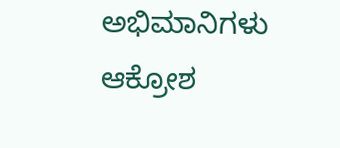ಅಭಿಮಾನಿಗಳು ಆಕ್ರೋಶ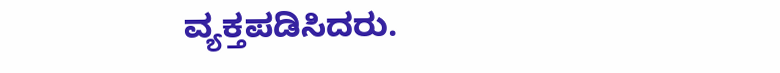ವ್ಯಕ್ತಪಡಿಸಿದರು.